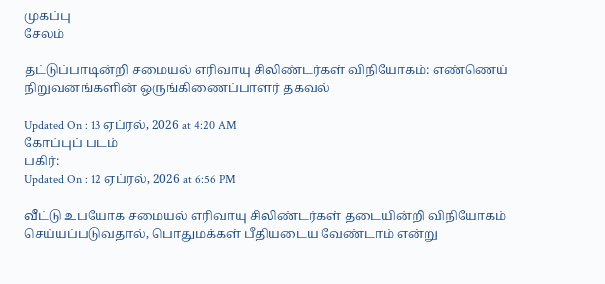முகப்பு
சேலம்

தட்டுப்பாடின்றி சமையல் எரிவாயு சிலிண்டர்கள் விநியோகம்: எண்ணெய் நிறுவனங்களின் ஒருங்கிணைப்பாளர் தகவல்

Updated On : 13 ஏப்ரல், 2026 at 4:20 AM
கோப்புப் படம்
பகிர்:
Updated On : 12 ஏப்ரல், 2026 at 6:56 PM

வீட்டு உபயோக சமையல் எரிவாயு சிலிண்டர்கள் தடையின்றி விநியோகம் செய்யப்படுவதால், பொதுமக்கள் பீதியடைய வேண்டாம் என்று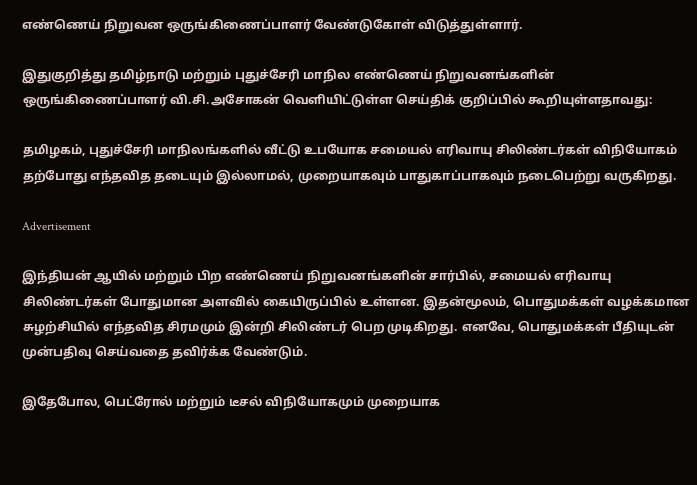எண்ணெய் நிறுவன ஒருங்கிணைப்பாளர் வேண்டுகோள் விடுத்துள்ளார்.

இதுகுறித்து தமிழ்நாடு மற்றும் புதுச்சேரி மாநில எண்ணெய் நிறுவனங்களின் ஒருங்கிணைப்பாளர் வி.சி.அசோகன் வெளியிட்டுள்ள செய்திக் குறிப்பில் கூறியுள்ளதாவது:

தமிழகம், புதுச்சேரி மாநிலங்களில் வீட்டு உபயோக சமையல் எரிவாயு சிலிண்டர்கள் விநியோகம் தற்போது எந்தவித தடையும் இல்லாமல், முறையாகவும் பாதுகாப்பாகவும் நடைபெற்று வருகிறது.

Advertisement

இந்தியன் ஆயில் மற்றும் பிற எண்ணெய் நிறுவனங்களின் சார்பில், சமையல் எரிவாயு சிலிண்டர்கள் போதுமான அளவில் கையிருப்பில் உள்ளன. இதன்மூலம், பொதுமக்கள் வழக்கமான சுழற்சியில் எந்தவித சிரமமும் இன்றி சிலிண்டர் பெற முடிகிறது. எனவே, பொதுமக்கள் பீதியுடன் முன்பதிவு செய்வதை தவிர்க்க வேண்டும்.

இதேபோல, பெட்ரோல் மற்றும் டீசல் விநியோகமும் முறையாக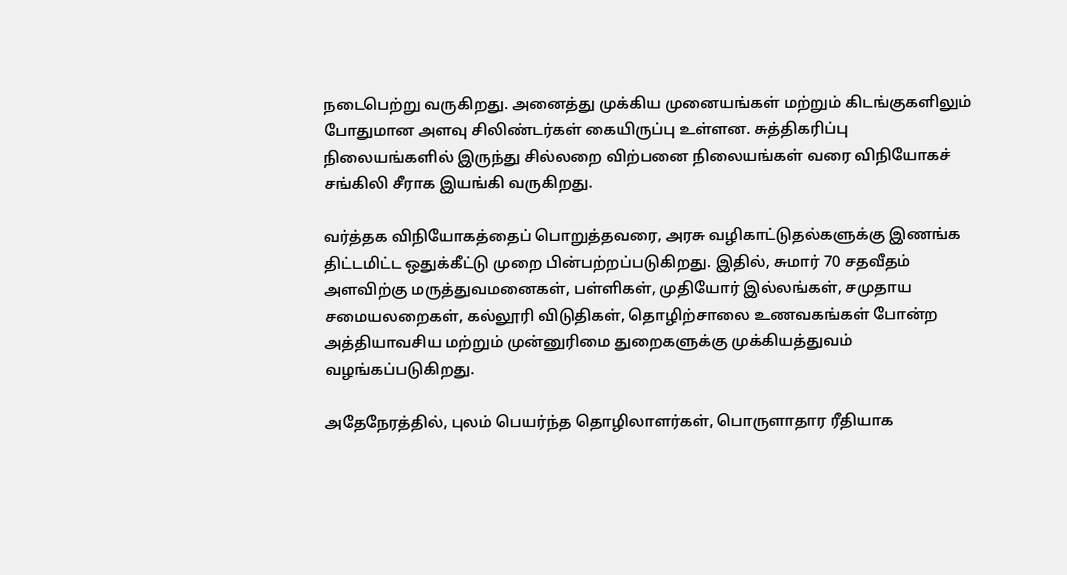நடைபெற்று வருகிறது. அனைத்து முக்கிய முனையங்கள் மற்றும் கிடங்குகளிலும் போதுமான அளவு சிலிண்டர்கள் கையிருப்பு உள்ளன. சுத்திகரிப்பு நிலையங்களில் இருந்து சில்லறை விற்பனை நிலையங்கள் வரை விநியோகச் சங்கிலி சீராக இயங்கி வருகிறது.

வர்த்தக விநியோகத்தைப் பொறுத்தவரை, அரசு வழிகாட்டுதல்களுக்கு இணங்க திட்டமிட்ட ஒதுக்கீட்டு முறை பின்பற்றப்படுகிறது. இதில், சுமார் 70 சதவீதம் அளவிற்கு மருத்துவமனைகள், பள்ளிகள், முதியோர் இல்லங்கள், சமுதாய சமையலறைகள், கல்லூரி விடுதிகள், தொழிற்சாலை உணவகங்கள் போன்ற அத்தியாவசிய மற்றும் முன்னுரிமை துறைகளுக்கு முக்கியத்துவம் வழங்கப்படுகிறது.

அதேநேரத்தில், புலம் பெயர்ந்த தொழிலாளர்கள், பொருளாதார ரீதியாக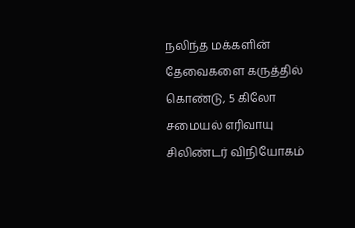நலிந்த மக்களின் தேவைகளை கருத்தில் கொண்டு, 5 கிலோ சமையல் எரிவாயு சிலிண்டர் விநியோகம்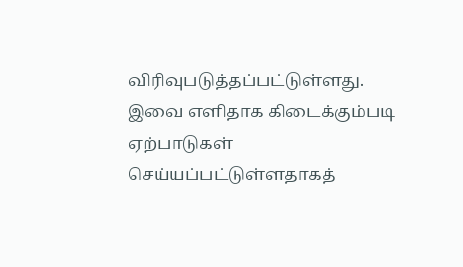விரிவுபடுத்தப்பட்டுள்ளது. இவை எளிதாக கிடைக்கும்படி ஏற்பாடுகள் செய்யப்பட்டுள்ளதாகத்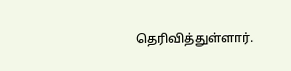தெரிவித்துள்ளார்.